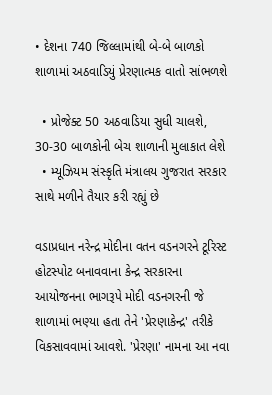• દેશના 740 જિલ્લામાંથી બે-બે બાળકો શાળામાં અઠવાડિયું પ્રેરણાત્મક વાતો સાંભળશે

  • પ્રોજેક્ટ 50 અઠવાડિયા સુધી ચાલશે, 30-30 બાળકોની બેચ શાળાની મુલાકાત લેશે
  • મ્યૂઝિયમ સંસ્કૃતિ મંત્રાલય ગુજરાત સરકાર સાથે મળીને તૈયાર કરી રહ્યું છે

વડાપ્રધાન નરેન્દ્ર મોદીના વતન વડનગરને ટૂરિસ્ટ હોટસ્પોટ બનાવવાના કેન્દ્ર સરકારના આયોજનના ભાગરૂપે મોદી વડનગરની જે શાળામાં ભણ્યા હતા તેને 'પ્રેરણાકેન્દ્ર' તરીકે વિકસાવવામાં આવશે. 'પ્રેરણા' નામના આ નવા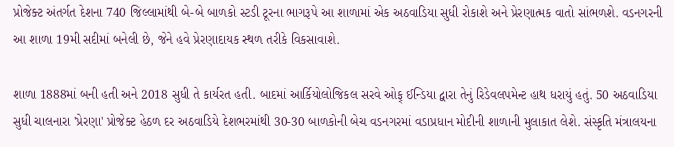પ્રોજેક્ટ અંતર્ગત દેશના 740 જિલ્લામાંથી બે-બે બાળકો સ્ટડી ટૂરના ભાગરૂપે આ શાળામાં એક અઠવાડિયા સુધી રોકાશે અને પ્રેરણાત્મક વાતો સાંભળશે. વડનગરની આ શાળા 19મી સદીમાં બનેલી છે, જેને હવે પ્રેરણાદાયક સ્થળ તરીકે વિકસાવાશે.

શાળા 1888માં બની હતી અને 2018 સુધી તે કાર્યરત હતી. બાદમાં આર્કિયોલોજિકલ સરવે ઓફ્ ઈન્ડિયા દ્વારા તેનું રિડેવલપમેન્ટ હાથ ધરાયું હતું. 50 અઠવાડિયા સુધી ચાલનારા 'પ્રેરણા' પ્રોજેક્ટ હેઠળ દર અઠવાડિયે દેશભરમાંથી 30-30 બાળકોની બેચ વડનગરમાં વડાપ્રધાન મોદીની શાળાની મુલાકાત લેશે. સંસ્કૃતિ મંત્રાલયના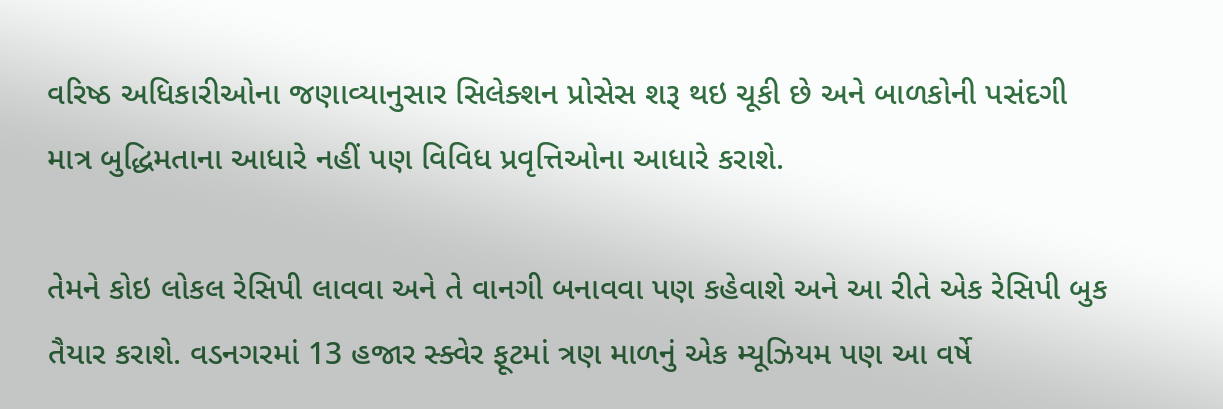વરિષ્ઠ અધિકારીઓના જણાવ્યાનુસાર સિલેક્શન પ્રોસેસ શરૂ થઇ ચૂકી છે અને બાળકોની પસંદગી માત્ર બુદ્ધિમતાના આધારે નહીં પણ વિવિધ પ્રવૃત્તિઓના આધારે કરાશે.

તેમને કોઇ લોકલ રેસિપી લાવવા અને તે વાનગી બનાવવા પણ કહેવાશે અને આ રીતે એક રેસિપી બુક તૈયાર કરાશે. વડનગરમાં 13 હજાર સ્ક્વેર ફૂટમાં ત્રણ માળનું એક મ્યૂઝિયમ પણ આ વર્ષે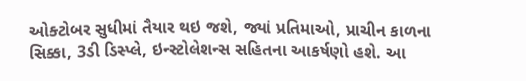ઓક્ટોબર સુધીમાં તૈયાર થઇ જશે, જ્યાં પ્રતિમાઓ, પ્રાચીન કાળના સિક્કા, 3ડી ડિસ્પ્લે, ઇન્સ્ટોલેશન્સ સહિતના આકર્ષણો હશે. આ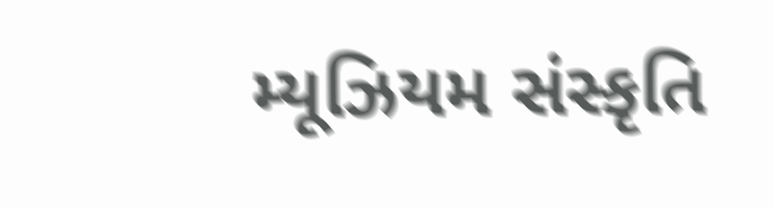મ્યૂઝિયમ સંસ્કૃતિ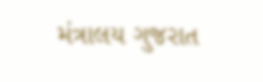મંત્રાલય ગુજરાત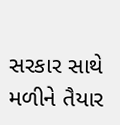સરકાર સાથે મળીને તૈયાર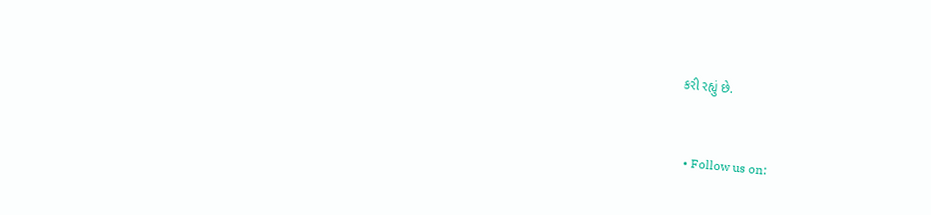કરી રહ્યું છે.


  • Follow us on: